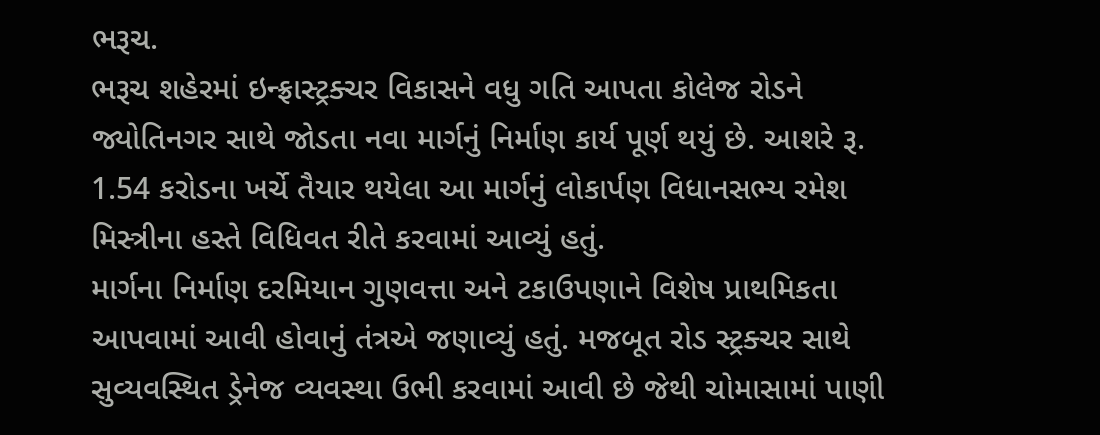ભરૂચ.
ભરૂચ શહેરમાં ઇન્ફ્રાસ્ટ્રક્ચર વિકાસને વધુ ગતિ આપતા કોલેજ રોડને જ્યોતિનગર સાથે જોડતા નવા માર્ગનું નિર્માણ કાર્ય પૂર્ણ થયું છે. આશરે રૂ. 1.54 કરોડના ખર્ચે તૈયાર થયેલા આ માર્ગનું લોકાર્પણ વિધાનસભ્ય રમેશ મિસ્ત્રીના હસ્તે વિધિવત રીતે કરવામાં આવ્યું હતું.
માર્ગના નિર્માણ દરમિયાન ગુણવત્તા અને ટકાઉપણાને વિશેષ પ્રાથમિકતા આપવામાં આવી હોવાનું તંત્રએ જણાવ્યું હતું. મજબૂત રોડ સ્ટ્રક્ચર સાથે સુવ્યવસ્થિત ડ્રેનેજ વ્યવસ્થા ઉભી કરવામાં આવી છે જેથી ચોમાસામાં પાણી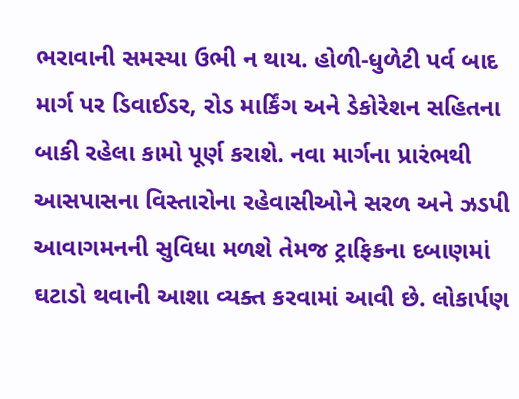ભરાવાની સમસ્યા ઉભી ન થાય. હોળી-ધુળેટી પર્વ બાદ માર્ગ પર ડિવાઈડર, રોડ માર્કિંગ અને ડેકોરેશન સહિતના બાકી રહેલા કામો પૂર્ણ કરાશે. નવા માર્ગના પ્રારંભથી આસપાસના વિસ્તારોના રહેવાસીઓને સરળ અને ઝડપી આવાગમનની સુવિધા મળશે તેમજ ટ્રાફિકના દબાણમાં ઘટાડો થવાની આશા વ્યક્ત કરવામાં આવી છે. લોકાર્પણ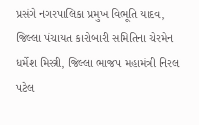પ્રસંગે નગરપાલિકા પ્રમુખ વિભૂતિ યાદવ, જિલ્લા પંચાયત કારોબારી સમિતિના ચેરમેન ધર્મેશ મિસ્ત્રી, જિલ્લા ભાજપ મહામંત્રી નિરલ પટેલ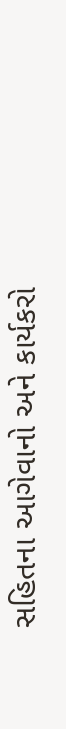સહિતના આગેવાનો અને કાર્યકરો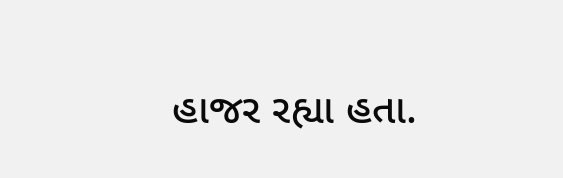હાજર રહ્યા હતા.